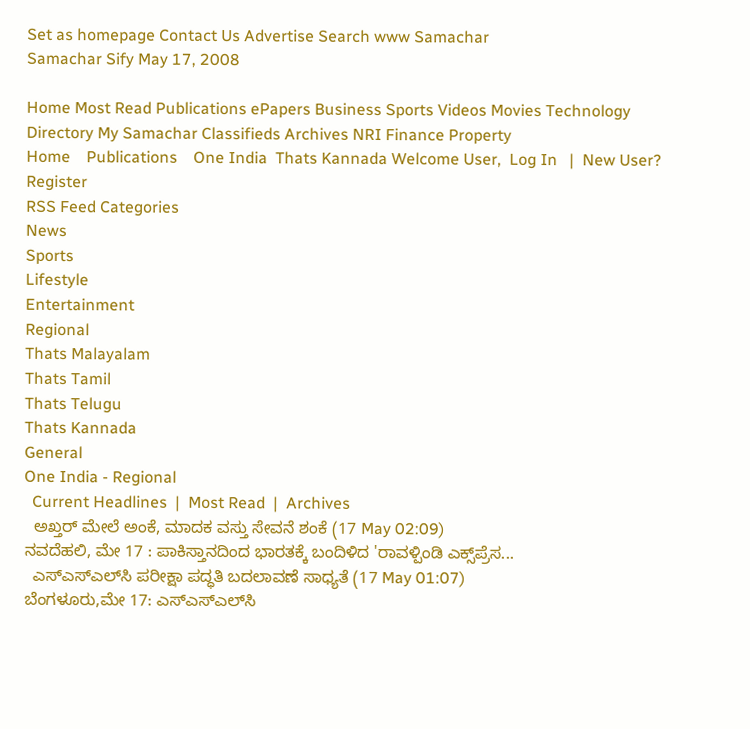Set as homepage Contact Us Advertise Search www Samachar
Samachar Sify May 17, 2008

Home Most Read Publications ePapers Business Sports Videos Movies Technology Directory My Samachar Classifieds Archives NRI Finance Property
Home    Publications    One India  Thats Kannada Welcome User,  Log In   |  New User?  Register
RSS Feed Categories
News
Sports
Lifestyle
Entertainment
Regional
Thats Malayalam
Thats Tamil
Thats Telugu
Thats Kannada
General
One India - Regional
  Current Headlines  |  Most Read  |  Archives
  ಅಖ್ತರ್ ಮೇಲೆ ಅಂಕೆ, ಮಾದಕ ವಸ್ತು ಸೇವನೆ ಶಂಕೆ (17 May 02:09)
ನವದೆಹಲಿ, ಮೇ 17 : ಪಾಕಿಸ್ತಾನದಿಂದ ಭಾರತಕ್ಕೆ ಬಂದಿಳಿದ 'ರಾವಳ್ಪಿಂಡಿ ಎಕ್ಸ್‌ಪ್ರೆಸ...
  ಎಸ್ಎಸ್ಎಲ್‌ಸಿ ಪರೀಕ್ಷಾ ಪದ್ಧತಿ ಬದಲಾವಣೆ ಸಾಧ್ಯತೆ (17 May 01:07)
ಬೆಂಗಳೂರು,ಮೇ 17: ಎಸ್ಎಸ್ಎಲ್‌ಸಿ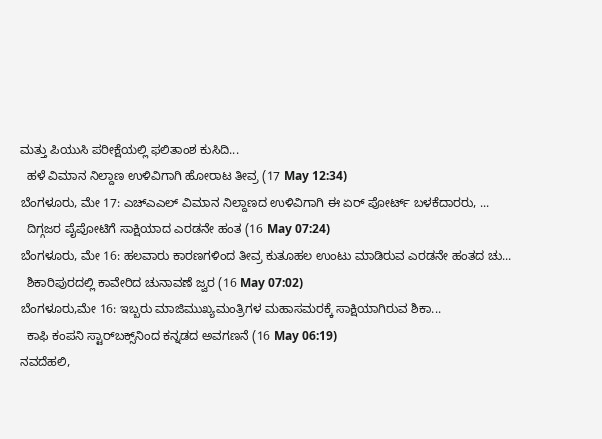ಮತ್ತು ಪಿಯುಸಿ ಪರೀಕ್ಷೆಯಲ್ಲಿ ಫಲಿತಾಂಶ ಕುಸಿದಿ...
  ಹಳೆ ವಿಮಾನ ನಿಲ್ದಾಣ ಉಳಿವಿಗಾಗಿ ಹೋರಾಟ ತೀವ್ರ (17 May 12:34)
ಬೆಂಗಳೂರು, ಮೇ 17: ಎಚ್ಎಎಲ್ ವಿಮಾನ ನಿಲ್ದಾಣದ ಉಳಿವಿಗಾಗಿ ಈ ಏರ್ ಪೋರ್ಟ್ ಬಳಕೆದಾರರು, ...
  ದಿಗ್ಗಜರ ಪೈಪೋಟಿಗೆ ಸಾಕ್ಷಿಯಾದ ಎರಡನೇ ಹಂತ (16 May 07:24)
ಬೆಂಗಳೂರು, ಮೇ 16: ಹಲವಾರು ಕಾರಣಗಳಿಂದ ತೀವ್ರ ಕುತೂಹಲ ಉಂಟು ಮಾಡಿರುವ ಎರಡನೇ ಹಂತದ ಚು...
  ಶಿಕಾರಿಪುರದಲ್ಲಿ ಕಾವೇರಿದ ಚುನಾವಣೆ ಜ್ವರ (16 May 07:02)
ಬೆಂಗಳೂರು,ಮೇ 16: ಇಬ್ಬರು ಮಾಜಿಮುಖ್ಯಮಂತ್ರಿಗಳ ಮಹಾಸಮರಕ್ಕೆ ಸಾಕ್ಷಿಯಾಗಿರುವ ಶಿಕಾ...
  ಕಾಫಿ ಕಂಪನಿ ಸ್ಟಾರ್‌ಬಕ್ಸ್‌ನಿಂದ ಕನ್ನಡದ ಅವಗಣನೆ (16 May 06:19)
ನವದೆಹಲಿ,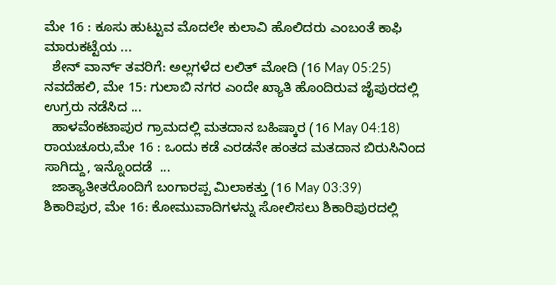ಮೇ 16 : ಕೂಸು ಹುಟ್ಟುವ ಮೊದಲೇ ಕುಲಾವಿ ಹೊಲಿದರು ಎಂಬಂತೆ ಕಾಫಿ ಮಾರುಕಟ್ಟೆಯ ...
  ಶೇನ್ ವಾರ್ನ್ ತವರಿಗೆ: ಅಲ್ಲಗಳೆದ ಲಲಿತ್ ಮೋದಿ (16 May 05:25)
ನವದೆಹಲಿ, ಮೇ 15: ಗುಲಾಬಿ ನಗರ ಎಂದೇ ಖ್ಯಾತಿ ಹೊಂದಿರುವ ಜೈಪುರದಲ್ಲಿ ಉಗ್ರರು ನಡೆಸಿದ ...
  ಹಾಳವೆಂಕಟಾಪುರ ಗ್ರಾಮದಲ್ಲಿ ಮತದಾನ ಬಹಿಷ್ಕಾರ (16 May 04:18)
ರಾಯಚೂರು,ಮೇ 16 : ಒಂದು ಕಡೆ ಎರಡನೇ ಹಂತದ ಮತದಾನ ಬಿರುಸಿನಿಂದ ಸಾಗಿದ್ದು, ಇನ್ನೊಂದಡೆ  ...
  ಜಾತ್ಯಾತೀತರೊಂದಿಗೆ ಬಂಗಾರಪ್ಪ ಮಿಲಾಕತ್ತು (16 May 03:39)
ಶಿಕಾರಿಪುರ, ಮೇ 16: ಕೋಮುವಾದಿಗಳನ್ನು ಸೋಲಿಸಲು ಶಿಕಾರಿಪುರದಲ್ಲಿ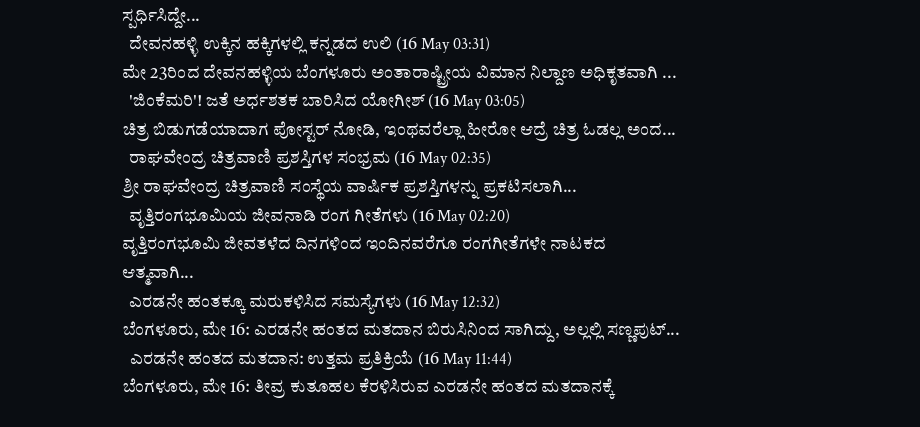ಸ್ಪರ್ಧಿಸಿದ್ದೇ...
  ದೇವನಹಳ್ಳಿ ಉಕ್ಕಿನ ಹಕ್ಕಿಗಳಲ್ಲಿ ಕನ್ನಡದ ಉಲಿ (16 May 03:31)
ಮೇ 23ರಿಂದ ದೇವನಹಳ್ಳಿಯ ಬೆಂಗಳೂರು ಅಂತಾರಾಷ್ಟ್ರೀಯ ವಿಮಾನ ನಿಲ್ದಾಣ ಅಧಿಕೃತವಾಗಿ ...
  'ಜಿಂಕೆಮರಿ'! ಜತೆ ಅರ್ಧಶತಕ ಬಾರಿಸಿದ ಯೋಗೀಶ್ (16 May 03:05)
ಚಿತ್ರ ಬಿಡುಗಡೆಯಾದಾಗ ಪೋಸ್ಟರ್ ನೋಡಿ, ಇಂಥವರೆಲ್ಲಾ ಹೀರೋ ಆದ್ರೆ ಚಿತ್ರ ಓಡಲ್ಲ ಅಂದ...
  ರಾಘವೇಂದ್ರ ಚಿತ್ರವಾಣಿ ಪ್ರಶಸ್ತಿಗಳ ಸಂಭ್ರಮ (16 May 02:35)
ಶ್ರೀ ರಾಘವೇಂದ್ರ ಚಿತ್ರವಾಣಿ ಸಂಸ್ಥೆಯ ವಾರ್ಷಿಕ ಪ್ರಶಸ್ತಿಗಳನ್ನು ಪ್ರಕಟಿಸಲಾಗಿ...
  ವೃತ್ತಿರಂಗಭೂಮಿಯ ಜೀವನಾಡಿ ರಂಗ ಗೀತೆಗಳು (16 May 02:20)
ವೃತ್ತಿರಂಗಭೂಮಿ ಜೀವತಳೆದ ದಿನಗಳಿಂದ ಇಂದಿನವರೆಗೂ ರಂಗಗೀತೆಗಳೇ ನಾಟಕದ ಆತ್ಮವಾಗಿ...
  ಎರಡನೇ ಹಂತಕ್ಕೂ ಮರುಕಳಿಸಿದ ಸಮಸ್ಯೆಗಳು (16 May 12:32)
ಬೆಂಗಳೂರು, ಮೇ 16: ಎರಡನೇ ಹಂತದ ಮತದಾನ ಬಿರುಸಿನಿಂದ ಸಾಗಿದ್ದು, ಅಲ್ಲಲ್ಲಿ ಸಣ್ಣಪುಟ್...
  ಎರಡನೇ ಹಂತದ ಮತದಾನ: ಉತ್ತಮ ಪ್ರತಿಕ್ರಿಯೆ (16 May 11:44)
ಬೆಂಗಳೂರು, ಮೇ 16: ತೀವ್ರ ಕುತೂಹಲ ಕೆರಳಿಸಿರುವ ಎರಡನೇ ಹಂತದ ಮತದಾನಕ್ಕೆ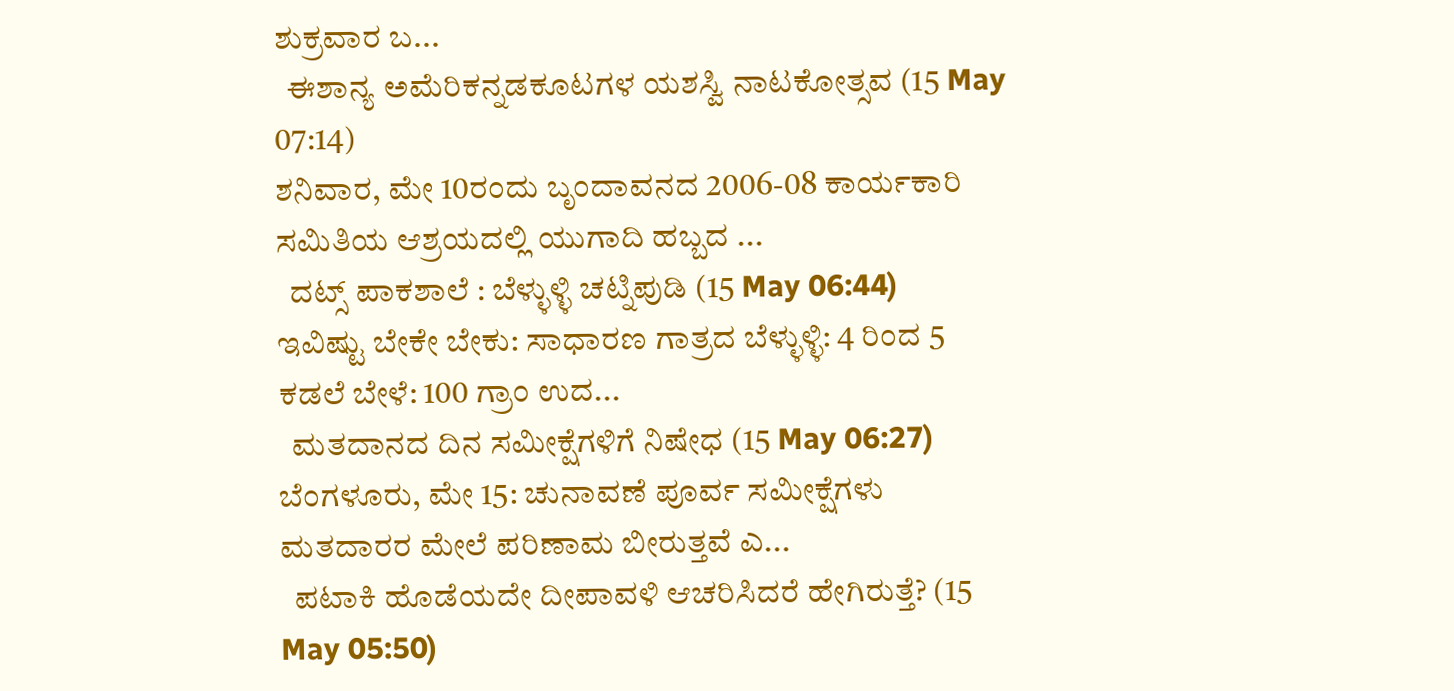ಶುಕ್ರವಾರ ಬ...
  ಈಶಾನ್ಯ ಅಮೆರಿಕನ್ನಡಕೂಟಗಳ ಯಶಸ್ವಿ ನಾಟಕೋತ್ಸವ (15 May 07:14)
ಶನಿವಾರ, ಮೇ 10ರಂದು ಬೃಂದಾವನದ 2006-08 ಕಾರ್ಯಕಾರಿ ಸಮಿತಿಯ ಆಶ್ರಯದಲ್ಲಿ ಯುಗಾದಿ ಹಬ್ಬದ ...
  ದಟ್ಸ್ ಪಾಕಶಾಲೆ : ಬೆಳ್ಳುಳ್ಳಿ ಚಟ್ನಿಪುಡಿ (15 May 06:44)
ಇವಿಷ್ಟು ಬೇಕೇ ಬೇಕು: ಸಾಧಾರಣ ಗಾತ್ರದ ಬೆಳ್ಳುಳ್ಳಿ: 4 ರಿಂದ 5 ಕಡಲೆ ಬೇಳೆ: 100 ಗ್ರಾಂ ಉದ...
  ಮತದಾನದ ದಿನ ಸಮೀಕ್ಷೆಗಳಿಗೆ ನಿಷೇಧ (15 May 06:27)
ಬೆಂಗಳೂರು, ಮೇ 15: ಚುನಾವಣೆ ಪೂರ್ವ ಸಮೀಕ್ಷೆಗಳು ಮತದಾರರ ಮೇಲೆ ಪರಿಣಾಮ ಬೀರುತ್ತವೆ ಎ...
  ಪಟಾಕಿ ಹೊಡೆಯದೇ ದೀಪಾವಳಿ ಆಚರಿಸಿದರೆ ಹೇಗಿರುತ್ತೆ? (15 May 05:50)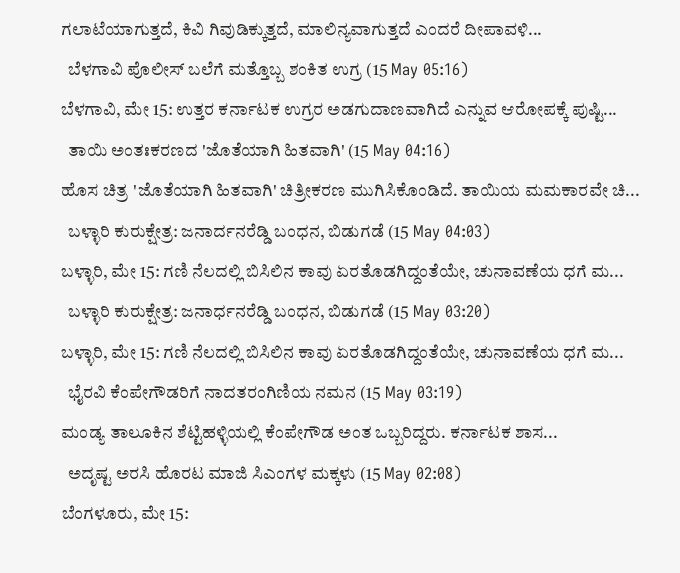ಗಲಾಟೆಯಾಗುತ್ತದೆ, ಕಿವಿ ಗಿವುಡಿಕ್ಕುತ್ತದೆ, ಮಾಲಿನ್ಯವಾಗುತ್ತದೆ ಎಂದರೆ ದೀಪಾವಳಿ...
  ಬೆಳಗಾವಿ ಪೊಲೀಸ್ ಬಲೆಗೆ ಮತ್ತೊಬ್ಬ ಶಂಕಿತ ಉಗ್ರ (15 May 05:16)
ಬೆಳಗಾವಿ, ಮೇ 15: ಉತ್ತರ ಕರ್ನಾಟಕ ಉಗ್ರರ ಅಡಗುದಾಣವಾಗಿದೆ ಎನ್ನುವ ಆರೋಪಕ್ಕೆ ಪುಷ್ಟಿ...
  ತಾಯಿ ಅಂತಃಕರಣದ 'ಜೊತೆಯಾಗಿ ಹಿತವಾಗಿ' (15 May 04:16)
ಹೊಸ ಚಿತ್ರ 'ಜೊತೆಯಾಗಿ ಹಿತವಾಗಿ' ಚಿತ್ರೀಕರಣ ಮುಗಿಸಿಕೊಂಡಿದೆ. ತಾಯಿಯ ಮಮಕಾರವೇ ಚಿ...
  ಬಳ್ಳಾರಿ ಕುರುಕ್ಷೇತ್ರ: ಜನಾರ್ದನರೆಡ್ಡಿ ಬಂಧನ, ಬಿಡುಗಡೆ (15 May 04:03)
ಬಳ್ಳಾರಿ, ಮೇ 15: ಗಣಿ ನೆಲದಲ್ಲಿ ಬಿಸಿಲಿನ ಕಾವು ಏರತೊಡಗಿದ್ದಂತೆಯೇ, ಚುನಾವಣೆಯ ಧಗೆ ಮ...
  ಬಳ್ಳಾರಿ ಕುರುಕ್ಷೇತ್ರ: ಜನಾರ್ಧನರೆಡ್ಡಿ ಬಂಧನ, ಬಿಡುಗಡೆ (15 May 03:20)
ಬಳ್ಳಾರಿ, ಮೇ 15: ಗಣಿ ನೆಲದಲ್ಲಿ ಬಿಸಿಲಿನ ಕಾವು ಏರತೊಡಗಿದ್ದಂತೆಯೇ, ಚುನಾವಣೆಯ ಧಗೆ ಮ...
  ಭೈರವಿ ಕೆಂಪೇಗೌಡರಿಗೆ ನಾದತರಂಗಿಣಿಯ ನಮನ (15 May 03:19)
ಮಂಡ್ಯ ತಾಲೂಕಿನ ಶೆಟ್ಟಿಹಳ್ಳಿಯಲ್ಲಿ ಕೆಂಪೇಗೌಡ ಅಂತ ಒಬ್ಬರಿದ್ದರು. ಕರ್ನಾಟಕ ಶಾಸ...
  ಅದೃಷ್ಟ ಅರಸಿ ಹೊರಟ ಮಾಜಿ ಸಿಎಂಗಳ ಮಕ್ಕಳು (15 May 02:08)
ಬೆಂಗಳೂರು, ಮೇ 15: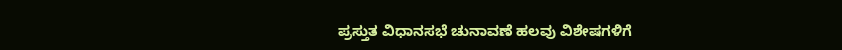ಪ್ರಸ್ತುತ ವಿಧಾನಸಭೆ ಚುನಾವಣೆ ಹಲವು ವಿಶೇಷಗಳಿಗೆ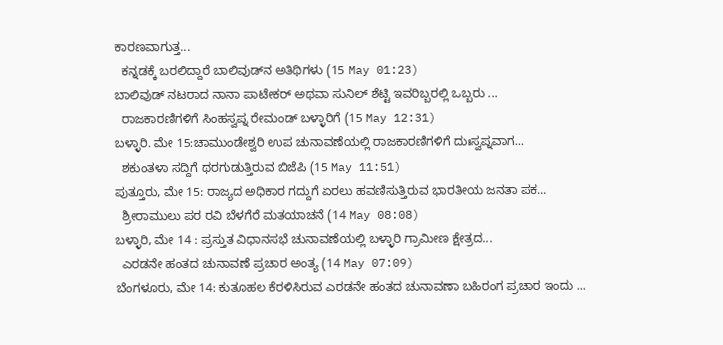ಕಾರಣವಾಗುತ್ತ...
  ಕನ್ನಡಕ್ಕೆ ಬರಲಿದ್ದಾರೆ ಬಾಲಿವುಡ್‌ನ ಅತಿಥಿಗಳು (15 May 01:23)
ಬಾಲಿವುಡ್‌ ನಟರಾದ ನಾನಾ ಪಾಟೇಕರ್ ಅಥವಾ ಸುನಿಲ್ ಶೆಟ್ಟಿ ಇವರಿಬ್ಬರಲ್ಲಿ ಒಬ್ಬರು ...
  ರಾಜಕಾರಣಿಗಳಿಗೆ ಸಿಂಹಸ್ವಪ್ನ ರೇಮಂಡ್ ಬಳ್ಳಾರಿಗೆ (15 May 12:31)
ಬಳ್ಳಾರಿ. ಮೇ 15:ಚಾಮುಂಡೇಶ್ವರಿ ಉಪ ಚುನಾವಣೆಯಲ್ಲಿ ರಾಜಕಾರಣಿಗಳಿಗೆ ದುಃಸ್ವಪ್ನವಾಗ...
  ಶಕುಂತಳಾ ಸದ್ದಿಗೆ ಥರಗುಡುತ್ತಿರುವ ಬಿಜೆಪಿ (15 May 11:51)
ಪುತ್ತೂರು, ಮೇ 15: ರಾಜ್ಯದ ಅಧಿಕಾರ ಗದ್ದುಗೆ ಏರಲು ಹವಣಿಸುತ್ತಿರುವ ಭಾರತೀಯ ಜನತಾ ಪಕ...
  ಶ್ರೀರಾಮುಲು ಪರ ರವಿ ಬೆಳಗೆರೆ ಮತಯಾಚನೆ (14 May 08:08)
ಬಳ್ಳಾರಿ, ಮೇ 14 : ಪ್ರಸ್ತುತ ವಿಧಾನಸಭೆ ಚುನಾವಣೆಯಲ್ಲಿ ಬಳ್ಳಾರಿ ಗ್ರಾಮೀಣ ಕ್ಷೇತ್ರದ...
  ಎರಡನೇ ಹಂತದ ಚುನಾವಣೆ ಪ್ರಚಾರ ಅಂತ್ಯ (14 May 07:09)
ಬೆಂಗಳೂರು, ಮೇ 14: ಕುತೂಹಲ ಕೆರಳಿಸಿರುವ ಎರಡನೇ ಹಂತದ ಚುನಾವಣಾ ಬಹಿರಂಗ ಪ್ರಚಾರ ಇಂದು ...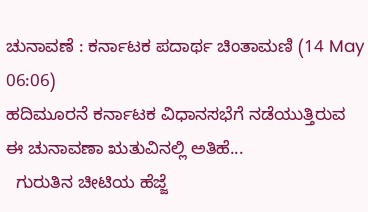ಚುನಾವಣೆ : ಕರ್ನಾಟಕ ಪದಾರ್ಥ ಚಿಂತಾಮಣಿ (14 May 06:06)
ಹದಿಮೂರನೆ ಕರ್ನಾಟಕ ವಿಧಾನಸಭೆಗೆ ನಡೆಯುತ್ತಿರುವ ಈ ಚುನಾವಣಾ ಋತುವಿನಲ್ಲಿ ಅತಿಹೆ...
  ಗುರುತಿನ ಚೀಟಿಯ ಹೆಜ್ಜೆ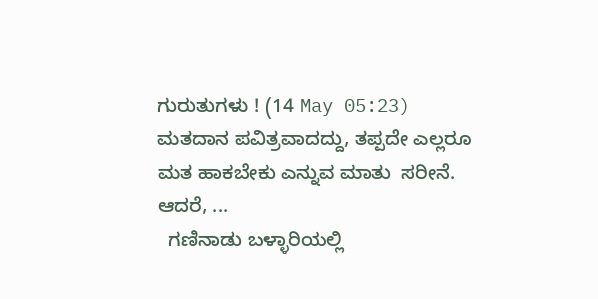ಗುರುತುಗಳು ! (14 May 05:23)
ಮತದಾನ ಪವಿತ್ರವಾದದ್ದು, ತಪ್ಪದೇ ಎಲ್ಲರೂ ಮತ ಹಾಕಬೇಕು ಎನ್ನುವ ಮಾತು  ಸರೀನೆ. ಆದರೆ, ...
  ಗಣಿನಾಡು ಬಳ್ಳಾರಿಯಲ್ಲಿ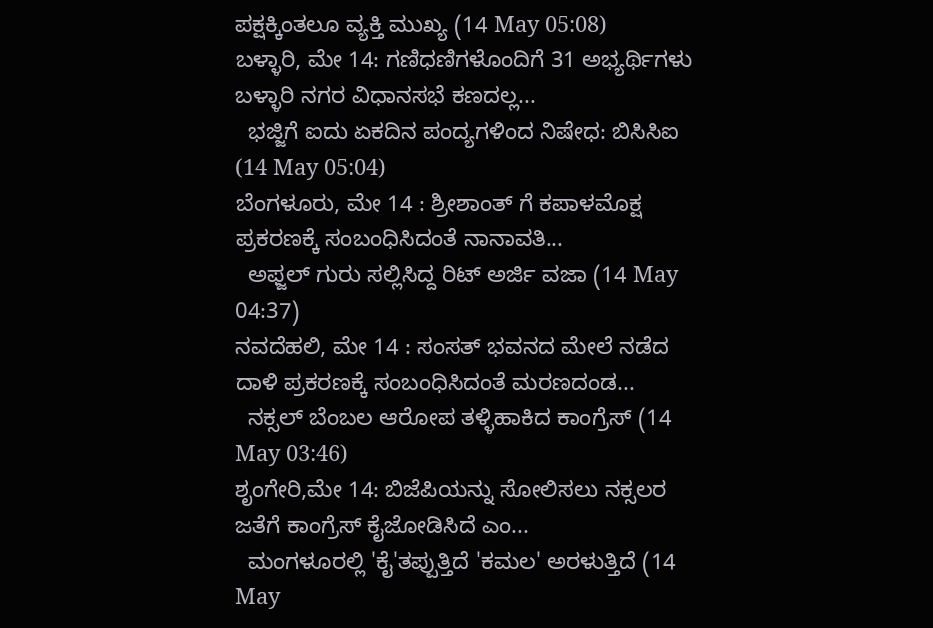ಪಕ್ಷಕ್ಕಿಂತಲೂ ವ್ಯಕ್ತಿ ಮುಖ್ಯ (14 May 05:08)
ಬಳ್ಳಾರಿ, ಮೇ 14: ಗಣಿಧಣಿಗಳೊಂದಿಗೆ 31 ಅಭ್ಯರ್ಥಿಗಳು ಬಳ್ಳಾರಿ ನಗರ ವಿಧಾನಸಭೆ ಕಣದಲ್ಲ...
  ಭಜ್ಜಿಗೆ ಐದು ಏಕದಿನ ಪಂದ್ಯಗಳಿಂದ ನಿಷೇಧ: ಬಿಸಿಸಿಐ (14 May 05:04)
ಬೆಂಗಳೂರು, ಮೇ 14 : ಶ್ರೀಶಾಂತ್ ಗೆ ಕಪಾಳಮೊಕ್ಷ ಪ್ರಕರಣಕ್ಕೆ ಸಂಬಂಧಿಸಿದಂತೆ ನಾನಾವತಿ...
  ಅಫ್ಜಲ್ ಗುರು ಸಲ್ಲಿಸಿದ್ದ ರಿಟ್ ಅರ್ಜಿ ವಜಾ (14 May 04:37)
ನವದೆಹಲಿ, ಮೇ 14 : ಸಂಸತ್ ಭವನದ ಮೇಲೆ ನಡೆದ ದಾಳಿ ಪ್ರಕರಣಕ್ಕೆ ಸಂಬಂಧಿಸಿದಂತೆ ಮರಣದಂಡ...
  ನಕ್ಸಲ್ ಬೆಂಬಲ ಆರೋಪ ತಳ್ಳಿಹಾಕಿದ ಕಾಂಗ್ರೆಸ್ (14 May 03:46)
ಶೃಂಗೇರಿ,ಮೇ 14: ಬಿಜೆಪಿಯನ್ನು ಸೋಲಿಸಲು ನಕ್ಸಲರ ಜತೆಗೆ ಕಾಂಗ್ರೆಸ್ ಕೈಜೋಡಿಸಿದೆ ಎಂ...
  ಮಂಗಳೂರಲ್ಲಿ 'ಕೈ'ತಪ್ಪುತ್ತಿದೆ 'ಕಮಲ' ಅರಳುತ್ತಿದೆ (14 May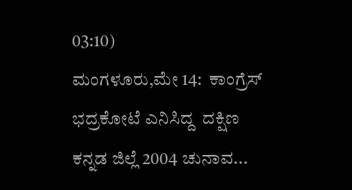03:10)
ಮಂಗಳೂರು,ಮೇ 14:  ಕಾಂಗ್ರೆಸ್ ಭದ್ರಕೋಟೆ ಎನಿಸಿದ್ದ  ದಕ್ಷಿಣ ಕನ್ನಡ ಜಿಲ್ಲೆ 2004 ಚುನಾವ...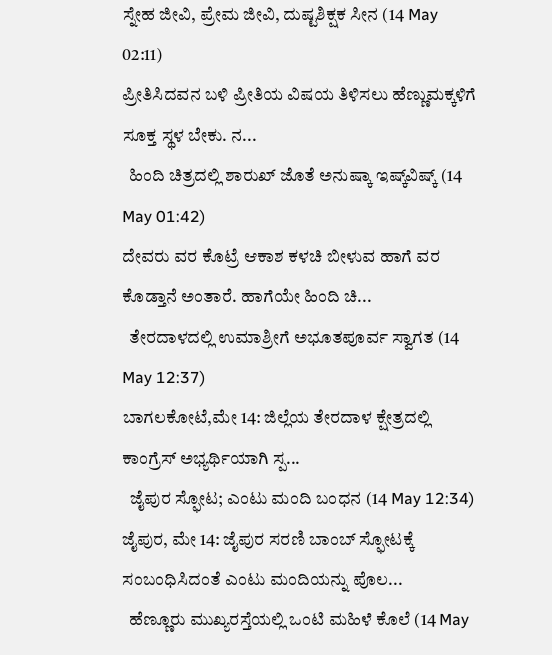ಸ್ನೇಹ ಜೀವಿ, ಪ್ರೇಮ ಜೀವಿ, ದುಷ್ಟಶಿಕ್ಷಕ ಸೀನ (14 May 02:11)
ಪ್ರೀತಿಸಿದವನ ಬಳಿ ಪ್ರೀತಿಯ ವಿಷಯ ತಿಳಿಸಲು ಹೆಣ್ಣುಮಕ್ಕಳಿಗೆ ಸೂಕ್ತ ಸ್ಥಳ ಬೇಕು. ನ...
  ಹಿಂದಿ ಚಿತ್ರದಲ್ಲಿ ಶಾರುಖ್ ಜೊತೆ ಅನುಷ್ಕಾ ಇಷ್ಕ್‌ವಿಷ್ಕ್ (14 May 01:42)
ದೇವರು ವರ ಕೊಟ್ರೆ ಆಕಾಶ ಕಳಚಿ ಬೀಳುವ ಹಾಗೆ ವರ ಕೊಡ್ತಾನೆ ಅಂತಾರೆ. ಹಾಗೆಯೇ ಹಿಂದಿ ಚಿ...
  ತೇರದಾಳದಲ್ಲಿ ಉಮಾಶ್ರೀಗೆ ಅಭೂತಪೂರ್ವ ಸ್ವಾಗತ (14 May 12:37)
ಬಾಗಲಕೋಟೆ,ಮೇ 14: ಜಿಲ್ಲೆಯ ತೇರದಾಳ ಕ್ಷೇತ್ರದಲ್ಲಿ ಕಾಂಗ್ರೆಸ್ ಅಭ್ಯರ್ಥಿಯಾಗಿ ಸ್ಪ...
  ಜೈಪುರ ಸ್ಫೋಟ; ಎಂಟು ಮಂದಿ ಬಂಧನ (14 May 12:34)
ಜೈಪುರ, ಮೇ 14: ಜೈಪುರ ಸರಣಿ ಬಾಂಬ್ ಸ್ಫೋಟಕ್ಕೆ ಸಂಬಂಧಿಸಿದಂತೆ ಎಂಟು ಮಂದಿಯನ್ನು ಪೊಲ...
  ಹೆಣ್ಣೂರು ಮುಖ್ಯರಸ್ತೆಯಲ್ಲಿ ಒಂಟಿ ಮಹಿಳೆ ಕೊಲೆ (14 May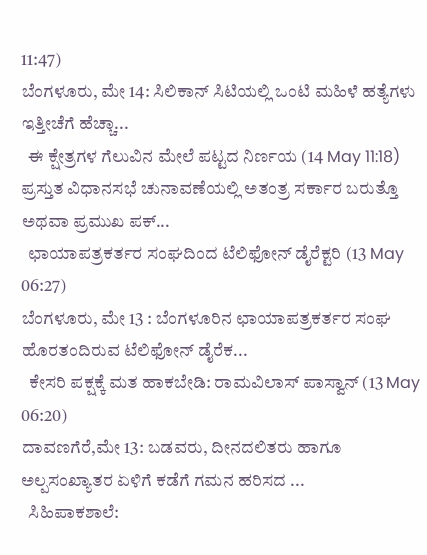11:47)
ಬೆಂಗಳೂರು, ಮೇ 14: ಸಿಲಿಕಾನ್ ಸಿಟಿಯಲ್ಲಿ ಒಂಟಿ ಮಹಿಳೆ ಹತ್ಯೆಗಳು ಇತ್ತೀಚೆಗೆ ಹೆಚ್ಚಾ...
  ಈ ಕ್ಷೇತ್ರಗಳ ಗೆಲುವಿನ ಮೇಲೆ ಪಟ್ಟದ ನಿರ್ಣಯ (14 May 11:18)
ಪ್ರಸ್ತುತ ವಿಧಾನಸಭೆ ಚುನಾವಣೆಯಲ್ಲಿ ಅತಂತ್ರ ಸರ್ಕಾರ ಬರುತ್ತೊ ಅಥವಾ ಪ್ರಮುಖ ಪಕ್...
  ಛಾಯಾಪತ್ರಕರ್ತರ ಸಂಘದಿಂದ ಟೆಲಿಫೋನ್ ಡೈರೆಕ್ಟರಿ (13 May 06:27)
ಬೆಂಗಳೂರು, ಮೇ 13 : ಬೆಂಗಳೂರಿನ ಛಾಯಾಪತ್ರಕರ್ತರ ಸಂಘ ಹೊರತಂದಿರುವ ಟೆಲಿಫೋನ್ ಡೈರೆಕ...
  ಕೇಸರಿ ಪಕ್ಷಕ್ಕೆ ಮತ ಹಾಕಬೇಡಿ: ರಾಮವಿಲಾಸ್ ಪಾಸ್ವಾನ್ (13 May 06:20)
ದಾವಣಗೆರೆ,ಮೇ 13: ಬಡವರು, ದೀನದಲಿತರು ಹಾಗೂ ಅಲ್ಪಸಂಖ್ಯಾತರ ಏಳಿಗೆ ಕಡೆಗೆ ಗಮನ ಹರಿಸದ ...
  ಸಿಹಿಪಾಕಶಾಲೆ: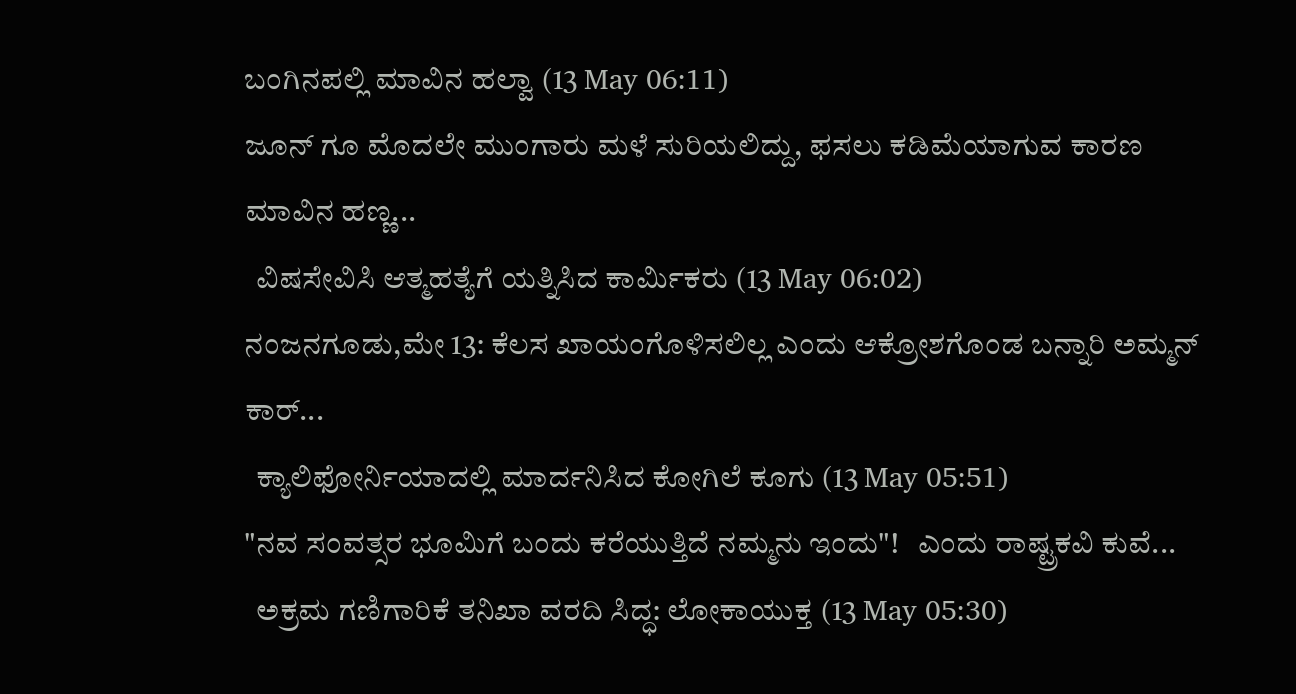ಬಂಗಿನಪಲ್ಲಿ ಮಾವಿನ ಹಲ್ವಾ (13 May 06:11)
ಜೂನ್ ಗೂ ಮೊದಲೇ ಮುಂಗಾರು ಮಳೆ ಸುರಿಯಲಿದ್ದು, ಫಸಲು ಕಡಿಮೆಯಾಗುವ ಕಾರಣ ಮಾವಿನ ಹಣ್ಣ...
  ವಿಷಸೇವಿಸಿ ಆತ್ಮಹತ್ಯೆಗೆ ಯತ್ನಿಸಿದ ಕಾರ್ಮಿಕರು (13 May 06:02)
ನಂಜನಗೂಡು,ಮೇ 13: ಕೆಲಸ ಖಾಯಂಗೊಳಿಸಲಿಲ್ಲ ಎಂದು ಆಕ್ರೋಶಗೊಂಡ ಬನ್ನಾರಿ ಅಮ್ಮನ್ ಕಾರ್...
  ಕ್ಯಾಲಿಫೋರ್ನಿಯಾದಲ್ಲಿ ಮಾರ್ದನಿಸಿದ ಕೋಗಿಲೆ ಕೂಗು (13 May 05:51)
"ನವ ಸಂವತ್ಸರ ಭೂಮಿಗೆ ಬಂದು ಕರೆಯುತ್ತಿದೆ ನಮ್ಮನು ಇಂದು"!   ಎಂದು ರಾಷ್ಟ್ರಕವಿ ಕುವೆ...
  ಅಕ್ರಮ ಗಣಿಗಾರಿಕೆ ತನಿಖಾ ವರದಿ ಸಿದ್ಧ: ಲೋಕಾಯುಕ್ತ (13 May 05:30)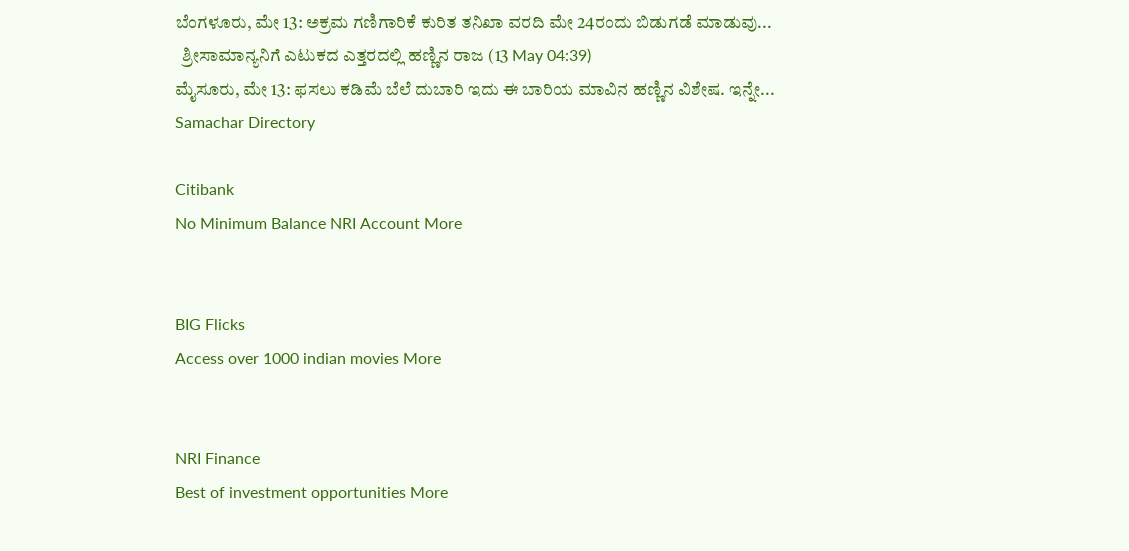ಬೆಂಗಳೂರು, ಮೇ 13: ಅಕ್ರಮ ಗಣಿಗಾರಿಕೆ ಕುರಿತ ತನಿಖಾ ವರದಿ ಮೇ 24ರಂದು ಬಿಡುಗಡೆ ಮಾಡುವು...
  ಶ್ರೀಸಾಮಾನ್ಯನಿಗೆ ಎಟುಕದ ಎತ್ತರದಲ್ಲಿ ಹಣ್ಣಿನ ರಾಜ (13 May 04:39)
ಮೈಸೂರು, ಮೇ 13: ಫಸಲು ಕಡಿಮೆ ಬೆಲೆ ದುಬಾರಿ ಇದು ಈ ಬಾರಿಯ ಮಾವಿನ ಹಣ್ಣಿನ ವಿಶೇಷ. ಇನ್ನೇ...
Samachar Directory

Citibank
No Minimum Balance NRI Account More


BIG Flicks
Access over 1000 indian movies More


NRI Finance
Best of investment opportunities More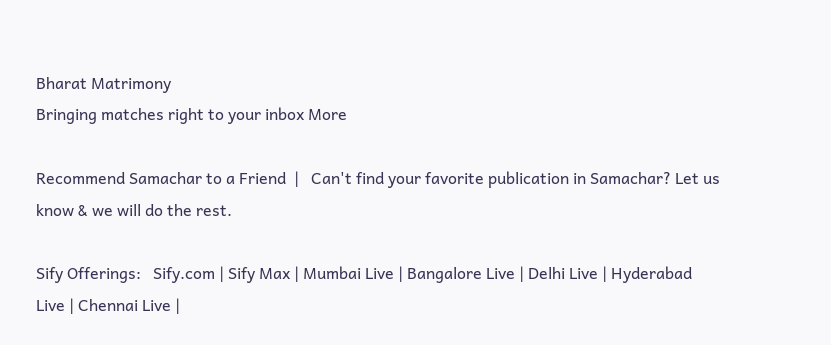Bharat Matrimony
Bringing matches right to your inbox More

Recommend Samachar to a Friend  |   Can't find your favorite publication in Samachar? Let us know & we will do the rest.

Sify Offerings:   Sify.com | Sify Max | Mumbai Live | Bangalore Live | Delhi Live | Hyderabad Live | Chennai Live |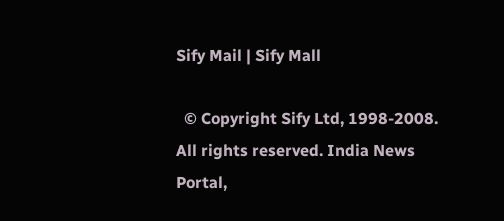Sify Mail | Sify Mall

  © Copyright Sify Ltd, 1998-2008. All rights reserved. India News Portal,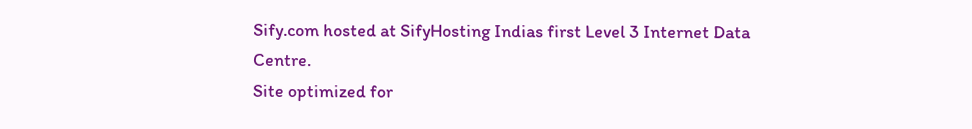Sify.com hosted at SifyHosting Indias first Level 3 Internet Data Centre.
Site optimized for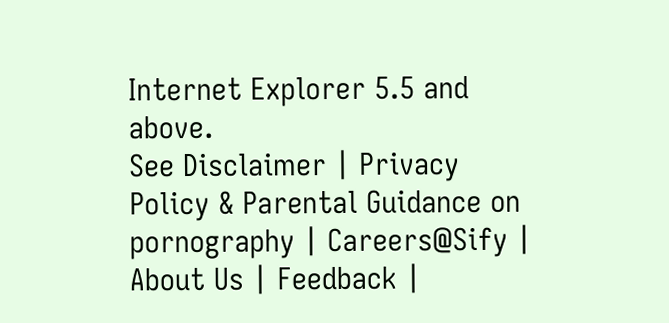Internet Explorer 5.5 and above.
See Disclaimer | Privacy Policy & Parental Guidance on pornography | Careers@Sify | About Us | Feedback |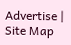Advertise | Site Map